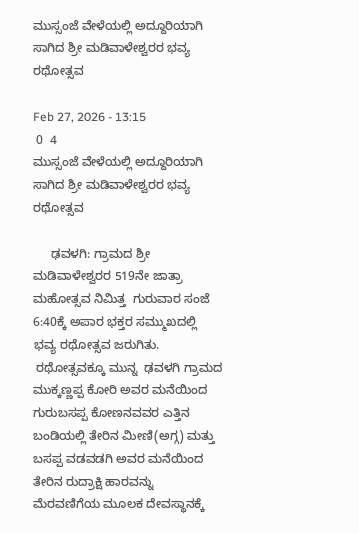ಮುಸ್ಸಂಜೆ ವೇಳೆಯಲ್ಲಿ ಅದ್ದೂರಿಯಾಗಿ ಸಾಗಿದ ಶ್ರೀ ಮಡಿವಾಳೇಶ್ವರರ ಭವ್ಯ ರಥೋತ್ಸವ

Feb 27, 2026 - 13:15
 0  4
ಮುಸ್ಸಂಜೆ ವೇಳೆಯಲ್ಲಿ ಅದ್ದೂರಿಯಾಗಿ ಸಾಗಿದ ಶ್ರೀ ಮಡಿವಾಳೇಶ್ವರರ ಭವ್ಯ ರಥೋತ್ಸವ

     ಢವಳಗಿ: ಗ್ರಾಮದ ಶ್ರೀ ಮಡಿವಾಳೇಶ್ವರರ 519ನೇ ಜಾತ್ರಾ ಮಹೋತ್ಸವ ನಿಮಿತ್ತ  ಗುರುವಾರ ಸಂಜೆ 6:40ಕ್ಕೆ ಅಪಾರ ಭಕ್ತರ ಸಮ್ಮುಖದಲ್ಲಿ ಭವ್ಯ ರಥೋತ್ಸವ ಜರುಗಿತು.
 ರಥೋತ್ಸವಕ್ಕೂ ಮುನ್ನ  ಢವಳಗಿ ಗ್ರಾಮದ ಮುಕ್ಕಣ್ಣಪ್ಪ ಕೋರಿ ಅವರ ಮನೆಯಿಂದ ಗುರುಬಸಪ್ಪ ಕೋಣನವವರ ಎತ್ತಿನ ಬಂಡಿಯಲ್ಲಿ ತೇರಿನ ಮೀಣಿ(ಅಗ್ಗ) ಮತ್ತು ಬಸಪ್ಪ ವಡವಡಗಿ ಅವರ ಮನೆಯಿಂದ ತೇರಿನ ರುದ್ರಾಕ್ಷಿ ಹಾರವನ್ನು ಮೆರವಣಿಗೆಯ ಮೂಲಕ ದೇವಸ್ಥಾನಕ್ಕೆ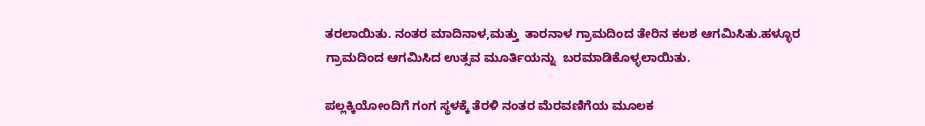ತರಲಾಯಿತು. ನಂತರ ಮಾದಿನಾಳ,ಮತ್ತು  ತಾರನಾಳ ಗ್ರಾಮದಿಂದ ತೇರಿನ ಕಲಶ ಆಗಮಿಸಿತು.ಹಳ್ಳೂರ ಗ್ರಾಮದಿಂದ ಆಗಮಿಸಿದ ಉತ್ಸವ ಮೂರ್ತಿಯನ್ನು  ಬರಮಾಡಿಕೊಳ್ಳಲಾಯಿತು.

ಪಲ್ಲಕ್ಕಿಯೋಂದಿಗೆ ಗಂಗ ಸ್ಥಳಕ್ಕೆ ತೆರಳಿ ನಂತರ ಮೆರವಣಿಗೆಯ ಮೂಲಕ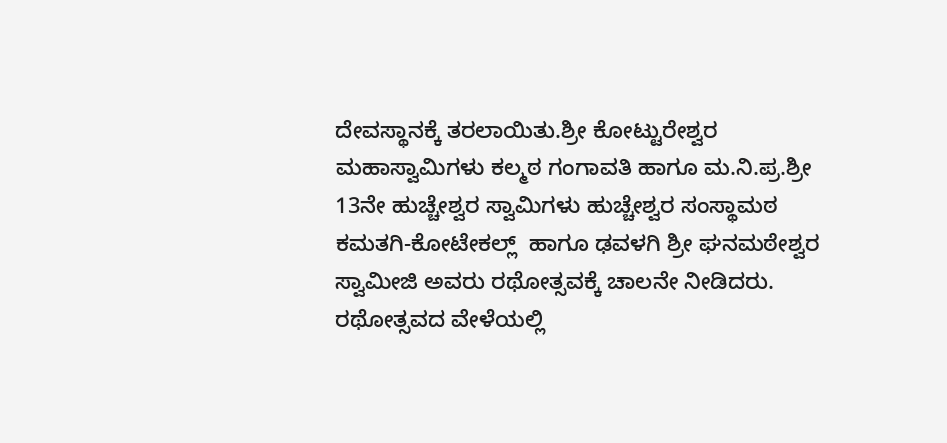ದೇವಸ್ಥಾನಕ್ಕೆ ತರಲಾಯಿತು.ಶ್ರೀ ಕೋಟ್ಟುರೇಶ್ವರ ಮಹಾಸ್ವಾಮಿಗಳು ಕಲ್ಮಠ ಗಂಗಾವತಿ ಹಾಗೂ ಮ.ನಿ.ಪ್ರ.ಶ್ರೀ 13ನೇ ಹುಚ್ಚೇಶ್ವರ ಸ್ವಾಮಿಗಳು ಹುಚ್ಚೇಶ್ವರ ಸಂಸ್ಥಾಮಠ ಕಮತಗಿ-ಕೋಟೇಕಲ್ಲ್  ಹಾಗೂ ಢವಳಗಿ ಶ್ರೀ ಘನಮಠೇಶ್ವರ ಸ್ವಾಮೀಜಿ ಅವರು ರಥೋತ್ಸವಕ್ಕೆ ಚಾಲನೇ ನೀಡಿದರು. ರಥೋತ್ಸವದ ವೇಳೆಯಲ್ಲಿ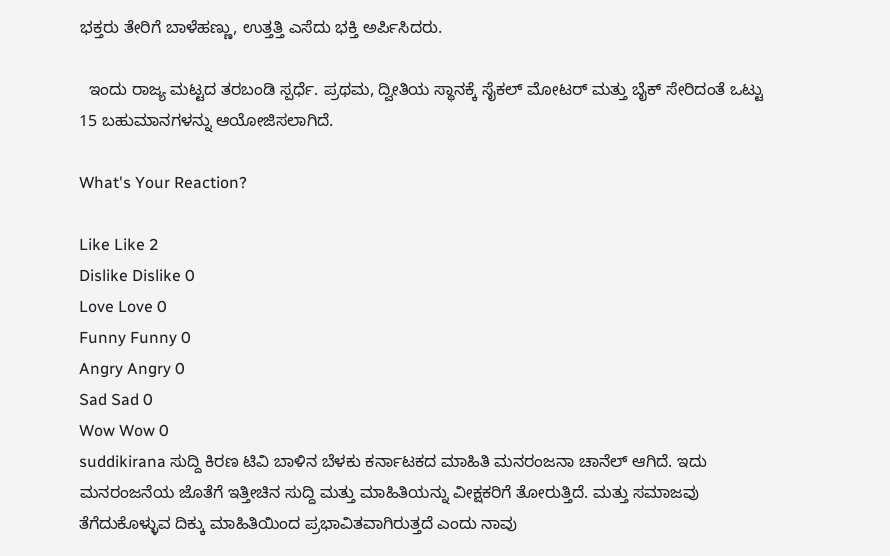ಭಕ್ತರು ತೇರಿಗೆ ಬಾಳೆಹಣ್ಣು, ಉತ್ತತ್ತಿ ಎಸೆದು ಭಕ್ತಿ ಅರ್ಪಿಸಿದರು.

  ಇಂದು ರಾಜ್ಯ ಮಟ್ಟದ ತರಬಂಡಿ ಸ್ಪರ್ಧೆ. ಪ್ರಥಮ, ದ್ವೀತಿಯ ಸ್ಥಾನಕ್ಕೆ ಸೈಕಲ್ ಮೋಟರ್ ಮತ್ತು ಬೈಕ್ ಸೇರಿದಂತೆ ಒಟ್ಟು 15 ಬಹುಮಾನಗಳನ್ನು ಆಯೋಜಿಸಲಾಗಿದೆ.

What's Your Reaction?

Like Like 2
Dislike Dislike 0
Love Love 0
Funny Funny 0
Angry Angry 0
Sad Sad 0
Wow Wow 0
suddikirana ಸುದ್ದಿ ಕಿರಣ ಟಿವಿ ಬಾಳಿನ ಬೆಳಕು ಕರ್ನಾಟಕದ ಮಾಹಿತಿ ಮನರಂಜನಾ ಚಾನೆಲ್ ಆಗಿದೆ. ಇದು ಮನರಂಜನೆಯ ಜೊತೆಗೆ ಇತ್ತೀಚಿನ ಸುದ್ದಿ ಮತ್ತು ಮಾಹಿತಿಯನ್ನು ವೀಕ್ಷಕರಿಗೆ ತೋರುತ್ತಿದೆ. ಮತ್ತು ಸಮಾಜವು ತೆಗೆದುಕೊಳ್ಳುವ ದಿಕ್ಕು ಮಾಹಿತಿಯಿಂದ ಪ್ರಭಾವಿತವಾಗಿರುತ್ತದೆ ಎಂದು ನಾವು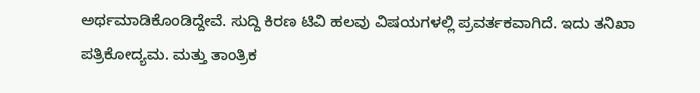ಅರ್ಥಮಾಡಿಕೊಂಡಿದ್ದೇವೆ. ಸುದ್ದಿ ಕಿರಣ ಟಿವಿ ಹಲವು ವಿಷಯಗಳಲ್ಲಿ ಪ್ರವರ್ತಕವಾಗಿದೆ. ಇದು ತನಿಖಾ ಪತ್ರಿಕೋದ್ಯಮ. ಮತ್ತು ತಾಂತ್ರಿಕ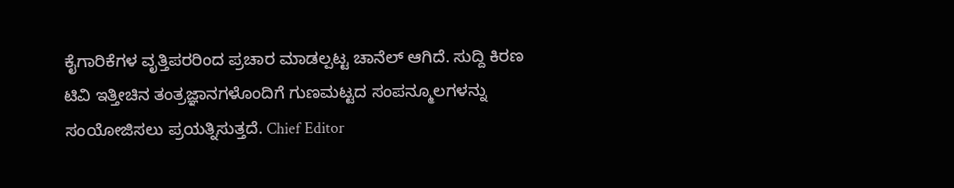ಕೈಗಾರಿಕೆಗಳ ವೃತ್ತಿಪರರಿಂದ ಪ್ರಚಾರ ಮಾಡಲ್ಪಟ್ಟ ಚಾನೆಲ್ ಆಗಿದೆ. ಸುದ್ದಿ ಕಿರಣ ಟಿವಿ ಇತ್ತೀಚಿನ ತಂತ್ರಜ್ಞಾನಗಳೊಂದಿಗೆ ಗುಣಮಟ್ಟದ ಸಂಪನ್ಮೂಲಗಳನ್ನು ಸಂಯೋಜಿಸಲು ಪ್ರಯತ್ನಿಸುತ್ತದೆ. Chief Editor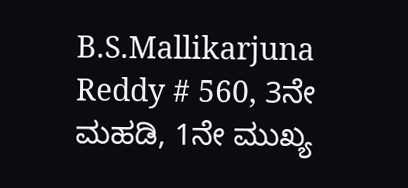B.S.Mallikarjuna Reddy # 560, 3ನೇ ಮಹಡಿ, 1ನೇ ಮುಖ್ಯ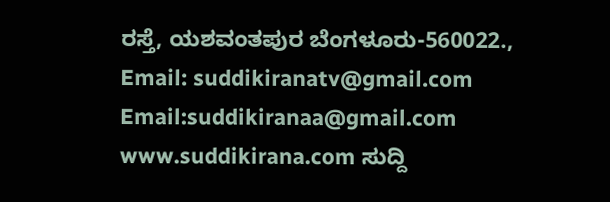ರಸ್ತೆ, ಯಶವಂತಪುರ ಬೆಂಗಳೂರು-560022., Email: suddikiranatv@gmail.com Email:suddikiranaa@gmail.com www.suddikirana.com ಸುದ್ದಿ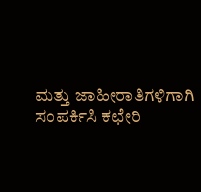ಮತ್ತು ಜಾಹೀರಾತಿಗಳಿಗಾಗಿ ಸಂಪರ್ಕಿಸಿ ಕಛೇರಿ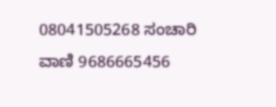08041505268 ಸಂಚಾರಿ ವಾಣಿ 9686665456